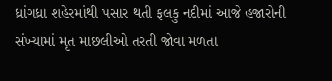ધ્રાંગધ્રા શહેરમાંથી પસાર થતી ફલકુ નદીમાં આજે હજારોની સંખ્યામાં મૃત માછલીઓ તરતી જોવા મળતા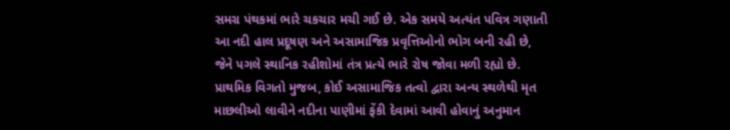સમગ્ર પંથકમાં ભારે ચકચાર મચી ગઈ છે. એક સમયે અત્યંત પવિત્ર ગણાતી આ નદી હાલ પ્રદૂષણ અને અસામાજિક પ્રવૃત્તિઓનો ભોગ બની રહી છે, જેને પગલે સ્થાનિક રહીશોમાં તંત્ર પ્રત્યે ભારે રોષ જોવા મળી રહ્યો છે.
પ્રાથમિક વિગતો મુજબ, કોઈ અસામાજિક તત્વો દ્વારા અન્ય સ્થળેથી મૃત માછલીઓ લાવીને નદીના પાણીમાં ફેંકી દેવામાં આવી હોવાનું અનુમાન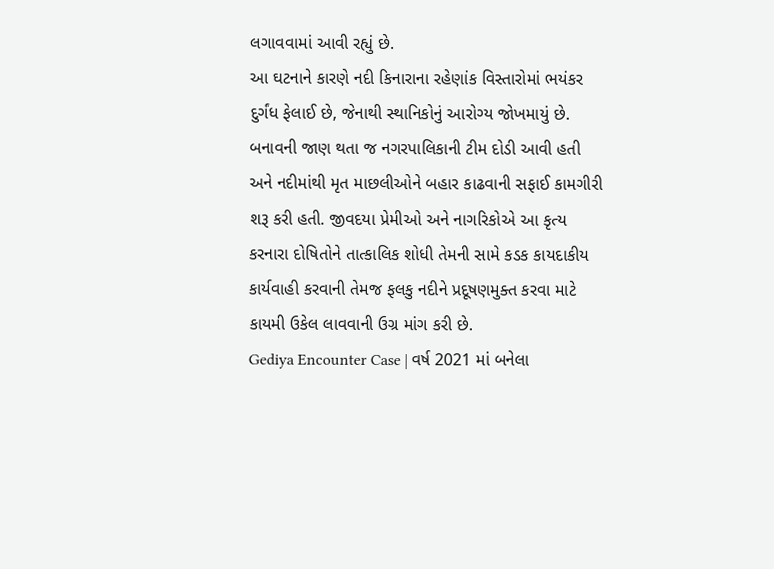લગાવવામાં આવી રહ્યું છે.
આ ઘટનાને કારણે નદી કિનારાના રહેણાંક વિસ્તારોમાં ભયંકર દુર્ગંધ ફેલાઈ છે, જેનાથી સ્થાનિકોનું આરોગ્ય જોખમાયું છે. બનાવની જાણ થતા જ નગરપાલિકાની ટીમ દોડી આવી હતી અને નદીમાંથી મૃત માછલીઓને બહાર કાઢવાની સફાઈ કામગીરી શરૂ કરી હતી. જીવદયા પ્રેમીઓ અને નાગરિકોએ આ કૃત્ય કરનારા દોષિતોને તાત્કાલિક શોધી તેમની સામે કડક કાયદાકીય કાર્યવાહી કરવાની તેમજ ફલકુ નદીને પ્રદૂષણમુક્ત કરવા માટે કાયમી ઉકેલ લાવવાની ઉગ્ર માંગ કરી છે.
Gediya Encounter Case | વર્ષ 2021 માં બનેલા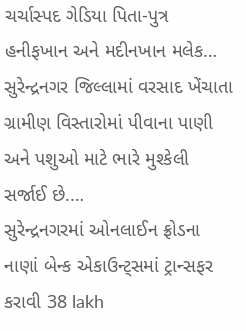ચર્ચાસ્પદ ગેડિયા પિતા-પુત્ર હનીફખાન અને મદીનખાન મલેક…
સુરેન્દ્રનગર જિલ્લામાં વરસાદ ખેંચાતા ગ્રામીણ વિસ્તારોમાં પીવાના પાણી અને પશુઓ માટે ભારે મુશ્કેલી સર્જાઈ છે.…
સુરેન્દ્રનગરમાં ઓનલાઈન ફ્રોડના નાણાં બેન્ક એકાઉન્ટ્સમાં ટ્રાન્સફર કરાવી 38 lakh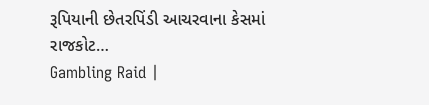રૂપિયાની છેતરપિંડી આચરવાના કેસમાં રાજકોટ…
Gambling Raid |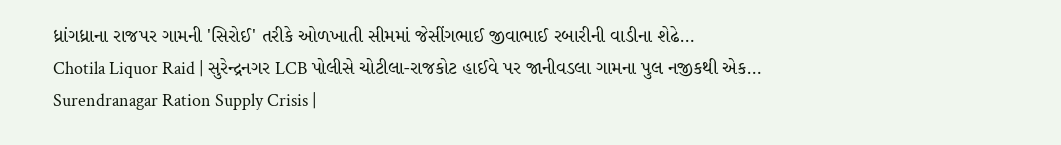ધ્રાંગધ્રાના રાજપર ગામની 'સિરોઈ' તરીકે ઓળખાતી સીમમાં જેસીંગભાઈ જીવાભાઈ રબારીની વાડીના શેઢે…
Chotila Liquor Raid | સુરેન્દ્રનગર LCB પોલીસે ચોટીલા-રાજકોટ હાઈવે પર જાનીવડલા ગામના પુલ નજીકથી એક…
Surendranagar Ration Supply Crisis |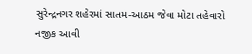સુરેન્દ્રનગર શહેરમાં સાતમ-આઠમ જેવા મોટા તહેવારો નજીક આવી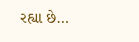રહ્યા છે…